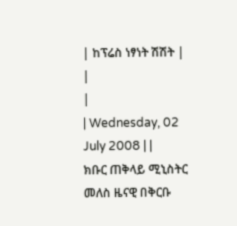| ከፕሬስ ነፃነት ሽሽት |
|
|
| Wednesday, 02 July 2008 | |
ክቡር ጠቅላይ ሚኒስትር መለስ ዜናዊ በቅርቡ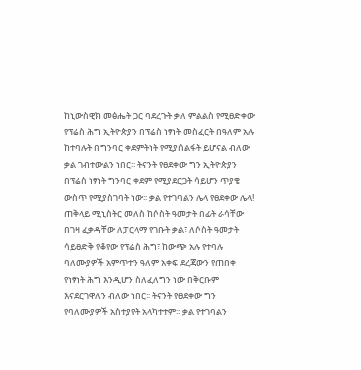ከኒውስዊክ መፅሔት ጋር ባደረጉት ቃለ ምልልስ የሚፀድቀው የፕሬስ ሕግ ኢትዮጵያን በፕሬስ ነፃነት መስፈርት በዓለም አሉ ከተባሉት በግንባር ቀደምትነት የሚያሰልፋት ይሆናል ብለው ቃል ገብተውልን ነበር፡፡ ትናንት የፀደቀው ግን ኢትዮጵያን በፕሬስ ነፃነት ግንባር ቀደም የሚያደርጋት ሳይሆን ጥያቄ ውስጥ የሚያስገባት ነው፡፡ ቃል የተገባልን ሌላ የፀደቀው ሌላ! ጠቅላይ ሚኒስትር መለስ ከሶስት ዓመታት በፊት ራሳቸው በገዛ ፈቃዳቸው ለፓርላማ የገቡት ቃል፣ ለሶስት ዓመታት ሳይፀድቅ የቆየው የፕሬስ ሕግ፣ ከውጭ አሉ የተባሉ ባለሙያዎች አምጥተን ዓለም አቀፍ ደረጃውን የጠበቀ የነፃነት ሕግ እንዲሆን ስለፈለግን ነው በቅርቡም እናደርገዋለን ብለው ነበር፡፡ ትናንት የፀደቀው ግን የባለሙያዎች አስተያየት አላካተተም፡፡ ቃል የተገባልን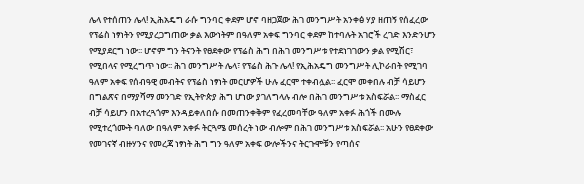ሌላ የተሰጠን ሌላ! ኢሕአዴግ ራሱ ግንባር ቀደም ሆኖ ባዘጋጀው ሕገ መንግሥት አንቀፅ ሃያ ዘጠኝ የሰፈረው የፕሬስ ነፃነትን የሚያረጋግጠው ቃል እውነትም በዓለም አቀፍ ግንባር ቀደም ከተባሉት አገሮች ረገድ እንድንሆን የሚያደርግ ነው፡፡ ሆኖም ግን ትናንት የፀደቀው የፕሬስ ሕግ በሕገ መንግሥቱ የተደነገገውን ቃል የሚሽር፣ የሚበላና የሚረግጥ ነው፡፡ ሕገ መንግሥት ሌላ፣ የፕሬስ ሕጉ ሌላ! የኢሕአዴግ መንግሥት ሊኮራበት የሚገባ ዓለም አቀፍ የሰብዓዊ መብትና የፕሬስ ነፃነት መርሆዎች ሁሉ ፈርሞ ተቀብሏል፡፡ ፈርሞ መቀበሉ ብቻ ሳይሆን በግልጽና በማያሻማ መንገድ የኢትዮጵያ ሕግ ሆነው ያገለግላሉ ብሎ በሕገ መንግሥቱ አስፍሯል፡፡ ማስፈር ብቻ ሳይሆን በአተረጓጎም እንዳይቀለበሱ በመጠንቀቅም የፈረመባቸው ዓለም አቀፉ ሕጎች በሙሉ የሚተረጎሙት ባለው በዓለም አቀፉ ትርጓሜ መሰረት ነው ብሎም በሕገ መንግሥቱ አስፍሯል፡፡ አሁን የፀደቀው የመገናኛ ብዙሃንና የመረጃ ነፃነት ሕግ ግን ዓለም አቀፍ ውሎችንና ትርጉሞቹን የጣሰና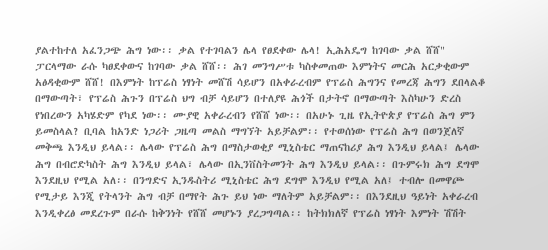ያልተከተለ አፈንጋጭ ሕግ ነው፡፡ ቃል የተገባልን ሌላ የፀደቀው ሌላ! ኢሕአዴግ ከገባው ቃል ሸሸ" ፓርላማው ራሱ ካፀደቀውና ከገባው ቃል ሸሸ፡፡ ሕገ መንግሥቱ ካስቀመጠው እምነትና መርሕ አርቃቂውም አፅዳቂውም ሸሸ! በእምነት ከፕሬስ ነፃነት መሸሽ ሳይሆን በአቀራረብም የፕሬስ ሕግንና የመረጃ ሕግን ደበላልቆ በማውጣት፣ የፕሬስ ሕጉን በፕሬስ ህግ ብቻ ሳይሆን በተለያዩ ሕጎች በታትኖ በማውጣት እስካሁን ድረስ የነበረውን አካሄድም የካደ ነው፡፡ ሙያዊ አቀራረብን የሸሸ ነው፡፡ በአሁኑ ጊዜ የኢትዮጵያ የፕሬስ ሕግ ምን ይመስላል? ቢባል ከአንድ ነጋሪት ጋዜጣ መልስ ማግኘት አይቻልም፡፡ የተወሰነው የፕሬስ ሕግ በወንጀለኛ መቅጫ እንዲህ ይላል፡፡ ሌላው የፕሬስ ሕግ በማስታወቂያ ሚኒስቴር ማጠናከሪያ ሕግ እንዲህ ይላል፤ ሌላው ሕግ በብሮድካስት ሕግ እንዲህ ይላል፣ ሌላው በኢንቨስትመንት ሕግ እንዲህ ይላል፡፡ በጉምሩክ ሕግ ደግሞ እንደዚህ የሚል አለ፡፡ በንግድና ኢንዱስትሪ ሚኒስቴር ሕግ ደግሞ እንዲህ የሚል አለ፤ ተብሎ በመዋጮ የሚታይ እንጂ የትላንት ሕግ ብቻ በማየት ሕጉ ይህ ነው ማለትም አይቻልም፡፡ በእንደዚህ ዓይነት አቀራረብ እንዲቀረፅ መደረጉም በራሱ ከቅንነት የሸሸ መሆኑን ያረጋግጣል፡፡ ከትክክለኛ የፕሬስ ነፃነት እምነት ሽሽት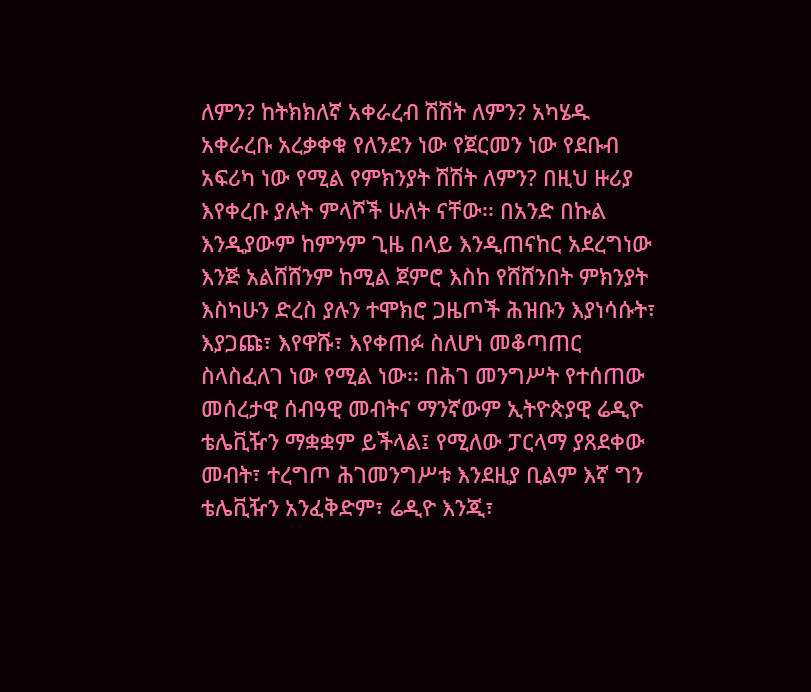ለምን? ከትክክለኛ አቀራረብ ሽሽት ለምን? አካሄዱ አቀራረቡ አረቃቀቁ የለንደን ነው የጀርመን ነው የደቡብ አፍሪካ ነው የሚል የምክንያት ሽሽት ለምን? በዚህ ዙሪያ እየቀረቡ ያሉት ምላሾች ሁለት ናቸው፡፡ በአንድ በኩል እንዲያውም ከምንም ጊዜ በላይ እንዲጠናከር አደረግነው እንጅ አልሸሸንም ከሚል ጀምሮ እስከ የሸሸንበት ምክንያት እስካሁን ድረስ ያሉን ተሞክሮ ጋዜጦች ሕዝቡን እያነሳሱት፣ እያጋጩ፣ እየዋሹ፣ እየቀጠፉ ስለሆነ መቆጣጠር ስላስፈለገ ነው የሚል ነው፡፡ በሕገ መንግሥት የተሰጠው መሰረታዊ ሰብዓዊ መብትና ማንኛውም ኢትዮጵያዊ ሬዲዮ ቴሌቪዥን ማቋቋም ይችላል፤ የሚለው ፓርላማ ያጸደቀው መብት፣ ተረግጦ ሕገመንግሥቱ እንደዚያ ቢልም እኛ ግን ቴሌቪዥን አንፈቅድም፣ ሬዲዮ እንጂ፣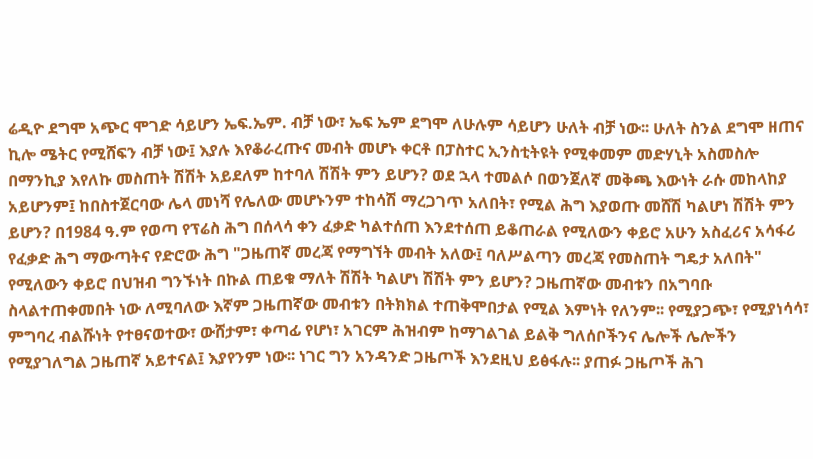ሬዲዮ ደግሞ አጭር ሞገድ ሳይሆን ኤፍ.ኤም. ብቻ ነው፣ ኤፍ ኤም ደግሞ ለሁሉም ሳይሆን ሁለት ብቻ ነው፡፡ ሁለት ስንል ደግሞ ዘጠና ኪሎ ሜትር የሚሸፍን ብቻ ነው፤ እያሉ እየቆራረጡና መብት መሆኑ ቀርቶ በፓስተር ኢንስቲትዩት የሚቀመም መድሃኒት አስመስሎ በማንኪያ እየለኩ መስጠት ሽሽት አይደለም ከተባለ ሽሽት ምን ይሆን? ወደ ኋላ ተመልሶ በወንጀለኛ መቅጫ እውነት ራሱ መከላከያ አይሆንም፤ ከበስተጀርባው ሌላ መነሻ የሌለው መሆኑንም ተከሳሽ ማረጋገጥ አለበት፣ የሚል ሕግ እያወጡ መሸሽ ካልሆነ ሽሽት ምን ይሆን? በ1984 ዓ.ም የወጣ የፕሬስ ሕግ በሰላሳ ቀን ፈቃድ ካልተሰጠ እንደተሰጠ ይቆጠራል የሚለውን ቀይሮ አሁን አስፈሪና አሳፋሪ የፈቃድ ሕግ ማውጣትና የድሮው ሕግ "ጋዜጠኛ መረጃ የማግኘት መብት አለው፤ ባለሥልጣን መረጃ የመስጠት ግዴታ አለበት" የሚለውን ቀይሮ በህዝብ ግንኙነት በኩል ጠይቁ ማለት ሽሽት ካልሆነ ሽሽት ምን ይሆን? ጋዜጠኛው መብቱን በአግባቡ ስላልተጠቀመበት ነው ለሚባለው እኛም ጋዜጠኛው መብቱን በትክክል ተጠቅሞበታል የሚል እምነት የለንም፡፡ የሚያጋጭ፣ የሚያነሳሳ፣ ምግባረ ብልሹነት የተፀናወተው፣ ውሸታም፣ ቀጣፊ የሆነ፣ አገርም ሕዝብም ከማገልገል ይልቅ ግለሰቦችንና ሌሎች ሌሎችን የሚያገለግል ጋዜጠኛ አይተናል፤ እያየንም ነው፡፡ ነገር ግን አንዳንድ ጋዜጦች እንደዚህ ይፅፋሉ፡፡ ያጠፉ ጋዜጦች ሕገ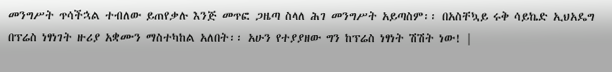መንግሥት ጥሳችኋል ተብለው ይጠየቃሉ እንጅ መጥፎ ጋዜጣ ስላለ ሕገ መንግሥት አይጣስም፡፡ በአስቸኳይ ሩቅ ሳይኬድ ኢህአዴግ በፕሬስ ነፃነገት ዙሪያ አቋሙን ማስተካከል አለበት፡፡ አሁን የተያያዘው ግን ከፕሬስ ነፃነት ሽሽት ነው! |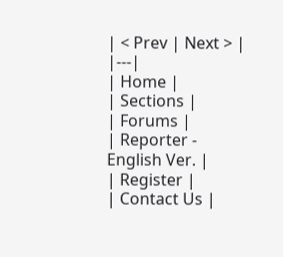| < Prev | Next > |
|---|
| Home |
| Sections |
| Forums |
| Reporter - English Ver. |
| Register |
| Contact Us |